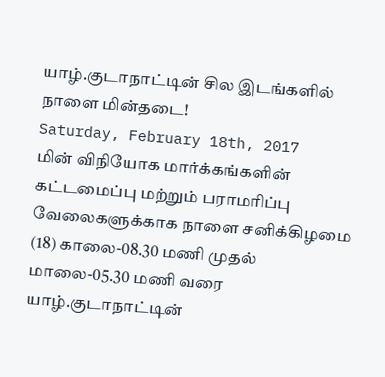யாழ்.குடாநாட்டின் சில இடங்களில் நாளை மின்தடை!
Saturday, February 18th, 2017
மின் விநியோக மார்க்கங்களின் கட்டமைப்பு மற்றும் பராமரிப்பு வேலைகளுக்காக நாளை சனிக்கிழமை (18) காலை-08.30 மணி முதல் மாலை-05.30 மணி வரை யாழ்.குடாநாட்டின்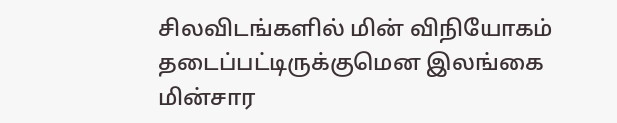சிலவிடங்களில் மின் விநியோகம் தடைப்பட்டிருக்குமென இலங்கை மின்சார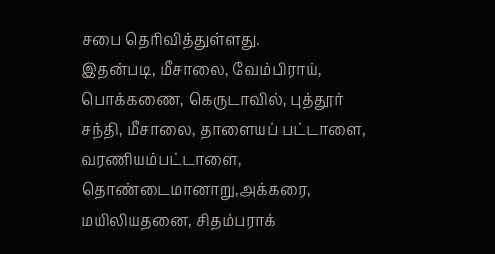சபை தெரிவித்துள்ளது.
இதன்படி, மீசாலை, வேம்பிராய், பொக்கணை, கெருடாவில், புத்தூர் சந்தி, மீசாலை, தாளையப் பட்டாளை, வரணியம்பட்டாளை, தொண்டைமானாறு,அக்கரை, மயிலியதனை, சிதம்பராக்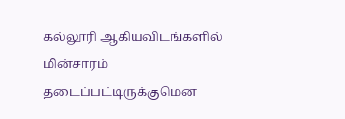கல்லூரி ஆகியவிடங்களில் மின்சாரம் தடைப்பட்டிருக்குமென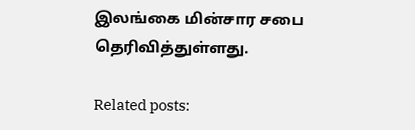இலங்கை மின்சார சபை தெரிவித்துள்ளது.

Related posts: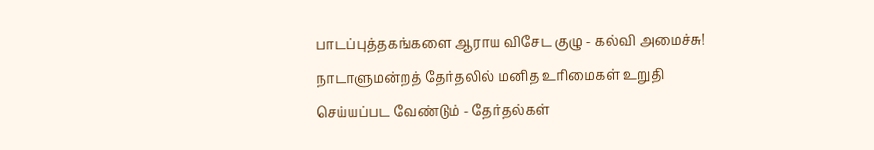பாடப்புத்தகங்களை ஆராய விசேட குழு - கல்வி அமைச்சு!
நாடாளுமன்றத் தேர்தலில் மனித உரிமைகள் உறுதி செய்யப்பட வேண்டும் - தேர்தல்கள்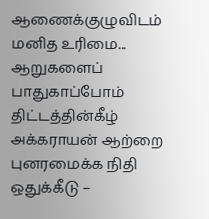ஆணைக்குழுவிடம் மனித உரிமை...
ஆறுகளைப் பாதுகாப்போம் திட்டத்தின்கீழ் அக்கராயன் ஆற்றை புனரமைக்க நிதி ஒதுக்கீடு –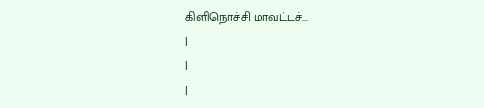கிளிநொச்சி மாவட்டச்...
|
|
|